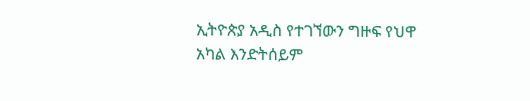ኢትዮጵያ አዲስ የተገኘውን ግዙፍ የህዋ አካል እንድትሰይም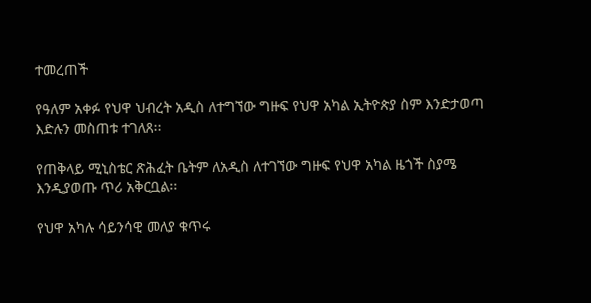ተመረጠች

የዓለም አቀፉ የህዋ ህብረት አዲስ ለተግኘው ግዙፍ የህዋ አካል ኢትዮጵያ ስም እንድታወጣ እድሉን መስጠቱ ተገለጸ፡፡

የጠቅላይ ሚኒስቴር ጽሕፈት ቤትም ለአዲስ ለተገኘው ግዙፍ የህዋ አካል ዜጎች ስያሜ እንዲያወጡ ጥሪ አቅርቧል፡፡

የህዋ አካሉ ሳይንሳዊ መለያ ቁጥሩ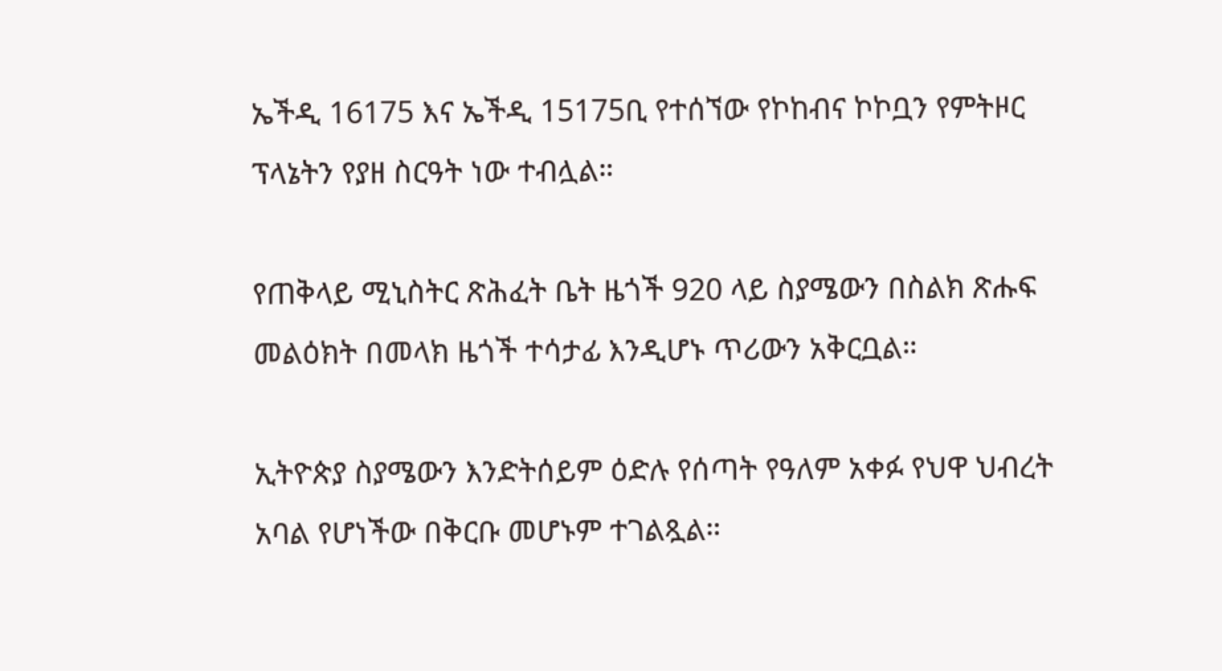ኤችዲ 16175 እና ኤችዲ 15175ቢ የተሰኘው የኮከብና ኮኮቧን የምትዞር ፕላኔትን የያዘ ስርዓት ነው ተብሏል።

የጠቅላይ ሚኒስትር ጽሕፈት ቤት ዜጎች 920 ላይ ስያሜውን በስልክ ጽሑፍ መልዕክት በመላክ ዜጎች ተሳታፊ እንዲሆኑ ጥሪውን አቅርቧል።

ኢትዮጵያ ስያሜውን እንድትሰይም ዕድሉ የሰጣት የዓለም አቀፉ የህዋ ህብረት አባል የሆነችው በቅርቡ መሆኑም ተገልጿል።